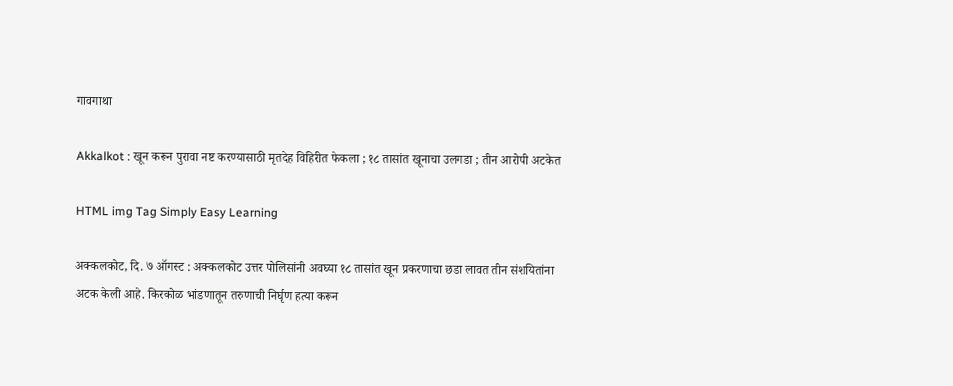गावगाथा

Akkalkot : खून करून पुरावा नष्ट करण्यासाठी मृतदेह विहिरीत फेकला ; १८ तासांत खूनाचा उलगडा ; तीन आरोपी अटकेत

HTML img Tag Simply Easy Learning

अक्कलकोट, दि. ७ ऑगस्ट : अक्कलकोट उत्तर पोलिसांनी अवघ्या १८ तासांत खून प्रकरणाचा छडा लावत तीन संशयितांना अटक केली आहे. किरकोळ भांडणातून तरुणाची निर्घृण हत्या करून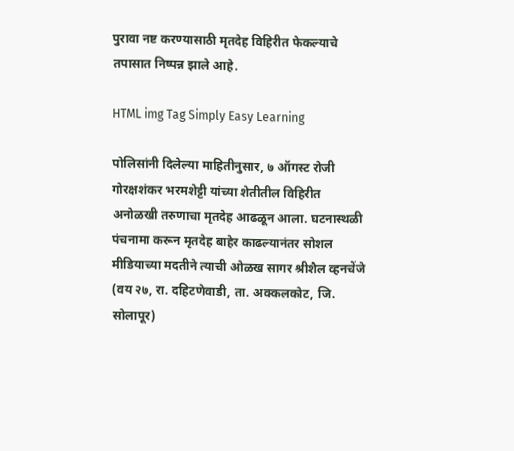पुरावा नष्ट करण्यासाठी मृतदेह विहिरीत फेकल्याचे तपासात निष्पन्न झाले आहे.

HTML img Tag Simply Easy Learning

पोलिसांनी दिलेल्या माहितीनुसार, ७ ऑगस्ट रोजी गोरक्षशंकर भरमशेट्टी यांच्या शेतीतील विहिरीत अनोळखी तरुणाचा मृतदेह आढळून आला. घटनास्थळी पंचनामा करून मृतदेह बाहेर काढल्यानंतर सोशल मीडियाच्या मदतीने त्याची ओळख सागर श्रीशैल व्हनचेंजे (वय २७, रा. दहिटणेवाडी, ता. अक्कलकोट, जि. सोलापूर)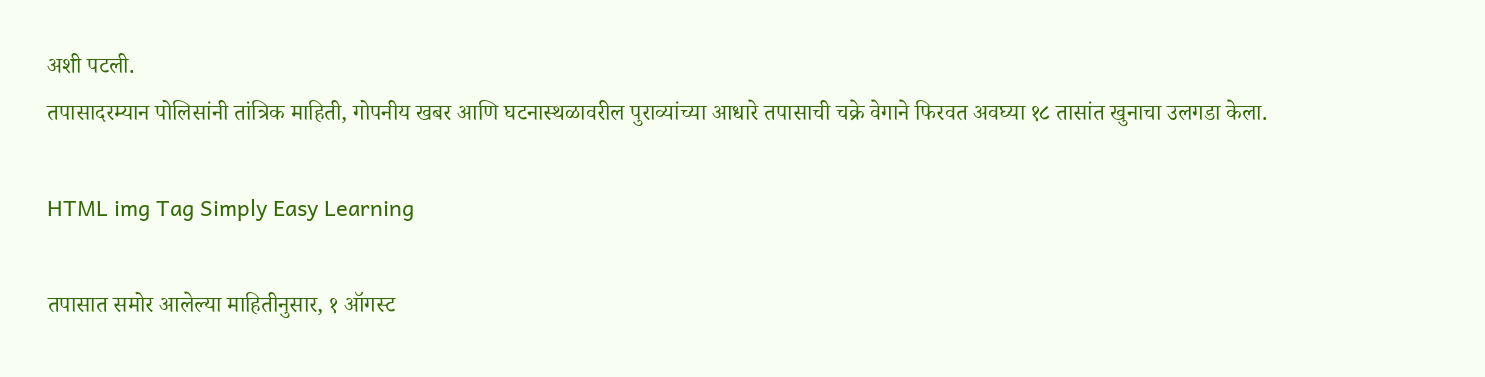अशी पटली.
तपासादरम्यान पोलिसांनी तांत्रिक माहिती, गोपनीय खबर आणि घटनास्थळावरील पुराव्यांच्या आधारे तपासाची चक्रे वेगाने फिरवत अवघ्या १८ तासांत खुनाचा उलगडा केला.

HTML img Tag Simply Easy Learning

तपासात समोर आलेल्या माहितीनुसार, १ ऑगस्ट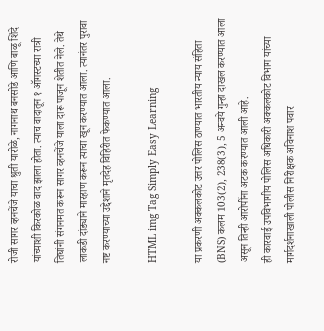रोजी सागर व्हनचेंजे याचा श्रुती यारोळे, नागनाथ बनसोडे आणि बाळू शिंदे यांच्याशी किरकोळ वाद झाला होता. त्याच वादातून १ ऑगस्टच्या रात्री तिघांनी संगनमत करून सागर व्हनचेंजे याला दारू पाजून शेतीत नेले. तेथे लाकडी दांड्याने मारहाण करून त्याचा खून करण्यात आला. त्यानंतर पुरावा नष्ट करण्याच्या उद्देशाने मृतदेह विहिरीत फेकण्यात आला.

HTML img Tag Simply Easy Learning

या प्रकरणी अक्कलकोट उत्तर पोलिस ठाण्यात भारतीय न्याय संहिता (BNS) कलम 103(2), 238(3), 5 अन्वये गुन्हा दाखल करण्यात आला असून तिन्ही आरोपींना अटक करण्यात आली आहे.
ही कारवाई उपविभागीय पोलिस अधिकारी अक्कलकोट विभाग यांच्या मार्गदर्शनाखाली पोलीस निरीक्षक अविनाश पवार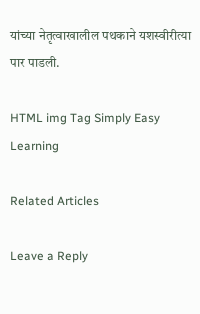यांच्या नेतृत्वाखालील पथकाने यशस्वीरीत्या पार पाडली.

HTML img Tag Simply Easy Learning

Related Articles

Leave a Reply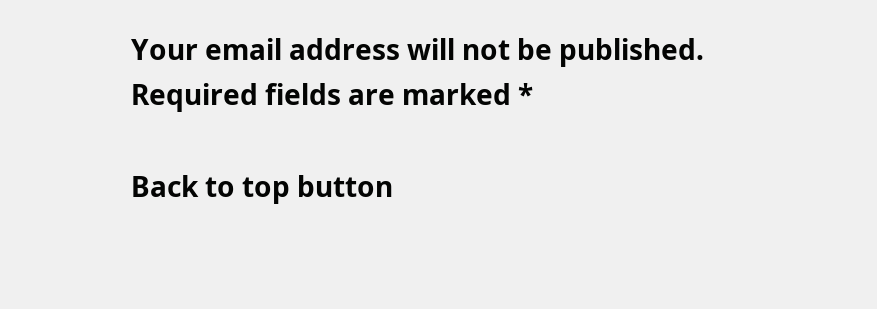Your email address will not be published. Required fields are marked *

Back to top button